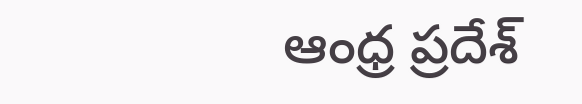ఆంధ్ర ప్రదేశ్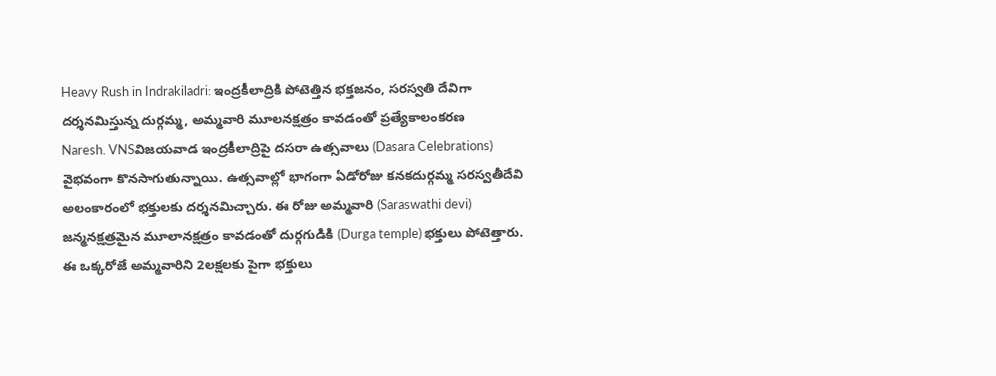Heavy Rush in Indrakiladri: ఇంద్రకీలాద్రికి పోటెత్తిన భక్తజనం, సరస్వతి దేవిగా దర్శనమిస్తున్న దుర్గమ్మ, అమ్మవారి మూలనక్షత్రం కావడంతో ప్రత్యేకాలంకరణ
Naresh. VNSవిజయవాడ ఇంద్రకీలాద్రిపై దసరా ఉత్సవాలు (Dasara Celebrations) వైభవంగా కొనసాగుతున్నాయి. ఉత్సవాల్లో భాగంగా ఏడోరోజు కనకదుర్గమ్మ సరస్వతీదేవి అలంకారంలో భక్తులకు దర్శనమిచ్చారు. ఈ రోజు అమ్మవారి (Saraswathi devi) జన్మనక్షత్రమైన మూలానక్షత్రం కావడంతో దుర్గగుడికి (Durga temple) భక్తులు పోటెత్తారు. ఈ ఒక్కరోజే అమ్మవారిని 2లక్షలకు పైగా భక్తులు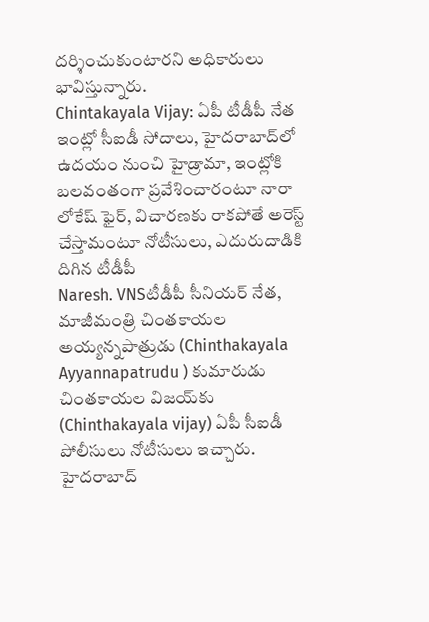దర్శించుకుంటారని అధికారులు భావిస్తున్నారు.
Chintakayala Vijay: ఏపీ టీడీపీ నేత ఇంట్లో సీఐడీ సోదాలు, హైదరాబాద్‌లో ఉదయం నుంచి హైడ్రామా, ఇంట్లోకి బలవంతంగా ప్రవేశించారంటూ నారా లోకేష్ ఫైర్, విచారణకు రాకపోతే అరెస్ట్ చేస్తామంటూ నోటీసులు, ఎదురుదాడికి దిగిన టీడీపీ
Naresh. VNSటీడీపీ సీనియర్ నేత, మాజీమంత్రి చింత‌కాయల అయ్యన్నపాత్రుడు (Chinthakayala Ayyannapatrudu ) కుమారుడు చింత‌కాయ‌ల విజ‌య్‌కు (Chinthakayala vijay) ఏపీ సీఐడీ పోలీసులు నోటీసులు ఇచ్చారు. హైదరాబాద్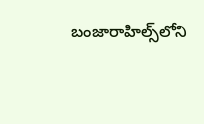బంజారాహిల్స్‌లోని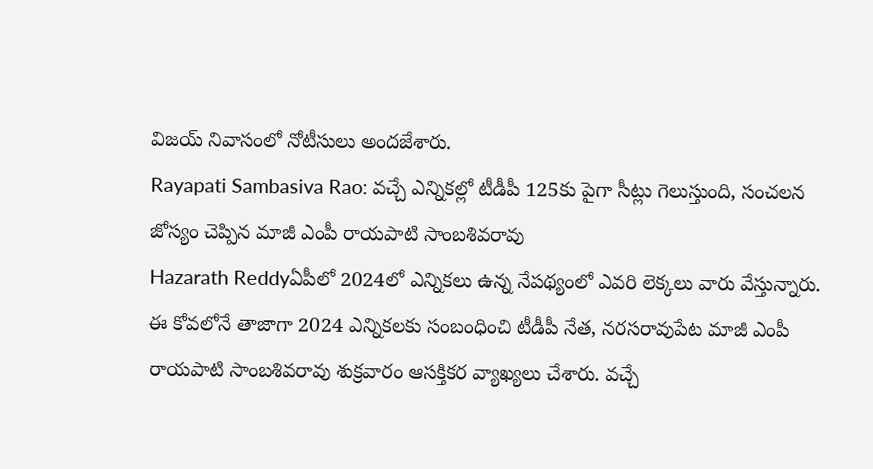విజ‌య్ నివాసంలో నోటీసులు అందజేశారు.
Rayapati Sambasiva Rao: వచ్చే ఎన్నికల్లో టీడీపీ 125కు పైగా సీట్లు గెలుస్తుంది, సంచలన జోస్యం చెప్పిన మాజీ ఎంపీ రాయ‌పాటి సాంబ‌శివ‌రావు
Hazarath Reddyఏపీలో 2024లో ఎన్నికలు ఉన్న నేపథ్యంలో ఎవరి లెక్కలు వారు వేస్తున్నారు. ఈ కోవలోనే తాజాగా 2024 ఎన్నిక‌ల‌కు సంబంధించి టీడీపీ నేత‌, న‌ర‌స‌రావుపేట మాజీ ఎంపీ రాయ‌పాటి సాంబ‌శివ‌రావు శుక్ర‌వారం ఆస‌క్తిక‌ర వ్యాఖ్య‌లు చేశారు. వ‌చ్చే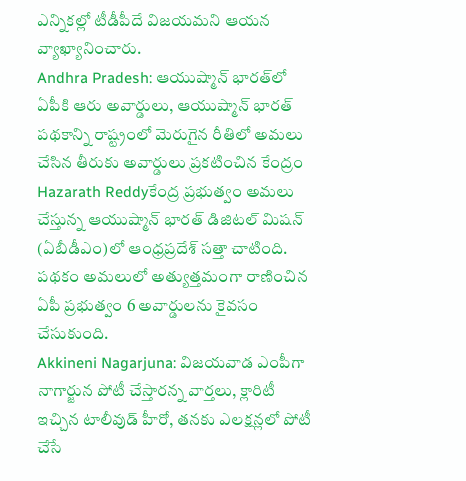ఎన్నిక‌ల్లో టీడీపీదే విజ‌య‌మ‌ని ఆయ‌న వ్యాఖ్యానించారు.
Andhra Pradesh: ఆయుష్మాన్ భార‌త్‌లో ఏపీకి ఆరు అవార్డులు, ఆయుష్మాన్ భార‌త్ ప‌థ‌కాన్ని రాష్ట్రంలో మెరుగైన రీతిలో అమ‌లు చేసిన తీరుకు అవార్డులు ప్రకటించిన కేంద్రం
Hazarath Reddyకేంద్ర ప్ర‌భుత్వం అమ‌లు చేస్తున్న ఆయుష్మాన్ భార‌త్ డిజిట‌ల్ మిష‌న్ (ఏబీడీఎం)లో ఆంధ్రప్ర‌దేశ్ స‌త్తా చాటింది. ప‌థ‌కం అమ‌లులో అత్యుత్త‌మంగా రాణించిన ఏపీ ప్రభుత్వం 6 అవార్డుల‌ను కైవ‌సం చేసుకుంది.
Akkineni Nagarjuna: విజయవాడ ఎంపీగా నాగార్జున పోటీ చేస్తారన్న వార్తలు, క్లారిటీ ఇచ్చిన టాలీవుడ్ హీరో, తనకు ఎలక్షన్లలో పోటీ చేసే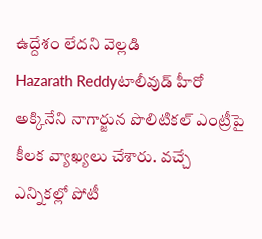ఉద్దేశం లేదని వెల్లడి
Hazarath Reddyటాలీవుడ్ హీరో అక్కినేని నాగార్జున పొలిటికల్ ఎంట్రీపై కీలక వ్యాఖ్యలు చేశారు. వచ్చే ఎన్నికల్లో పోటీ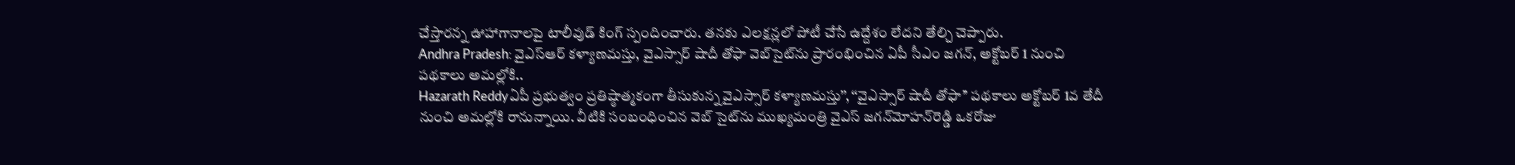చేస్తారన్న ఊహాగానాలపై టాలీవుడ్ కింగ్ స్పందించారు. తనకు ఎలక్షన్లలో పోటీ చేసే ఉద్దేశం లేదని తేల్చి చెప్పారు.
Andhra Pradesh: వైఎస్‌ఆర్‌ కళ్యాణమస్తు, వైఎస్సార్‌ షాదీ తోఫా వెబ్‌సైట్‌ను ప్రారంభించిన ఏపీ సీఎం జగన్, అక్టోబర్ 1 నుంచి పథకాలు అమల్లోకి..
Hazarath Reddyఏపీ ప్రభుత్వం ప్రతిష్ఠాత్మకంగా తీసుకున్న వైఎస్సార్ కళ్యాణమస్తు’’, ‘‘వైఎస్సార్ షాదీ తోఫా’’ పథకాలు అక్టోబర్‌ 1వ తేదీ నుంచి అమల్లోకి రానున్నాయి. వీటికి సంబంధించిన వెబ్ సైట్‌ను ముఖ్యమంత్రి వైఎస్ జగన్‌మోహన్‌రెడ్డి ఒకరోజు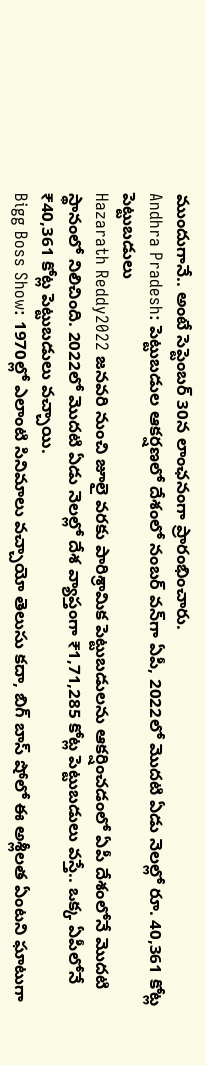ముందుగానే.. అంటే సెప్టెంబర్‌ 30న లాంఛనంగా ప్రారం‍భించారు.
Andhra Pradesh: పెట్టుబడుల ఆకర్షణలో దేశంలో నంబర్ వన్‌గా ఏపీ, 2022లో మొదటి ఏడు నెలల్లో రూ. 40,361 కోట్ల పెట్టుబ‌డులు
Hazarath Reddy2022 జనవరి నుంచి జూలై వరకు పారిశ్రామిక పెట్టుబడులను ఆకర్షించడంలో ఏపీ దేశంలోనే మొదటి స్థానంలో నిలిచింది. 2022లో మొదటి ఏడు నెలల్లో దేశ వ్యాప్తంగా ₹1,71,285 కోట్ల పెట్టుబ‌డులు వ‌స్తే.. ఒక్క ఏపీలోనే ₹40,361 కోట్ల పెట్టుబ‌డులు వ‌చ్చాయి.
Bigg Boss Show: 1970ల్లో ఎలాంటి సినిమాలు వచ్చాయో తెలుసు కదా, బిగ్ బాస్ షోలో ఈ అశ్లీలత ఏంటని ఘాటుగా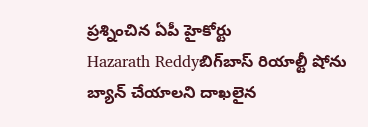ప్రశ్నించిన ఏపీ హైకోర్టు
Hazarath Reddyబిగ్‌బాస్‌ రియాల్టీ షోను బ్యాన్‌ చేయాలని దాఖలైన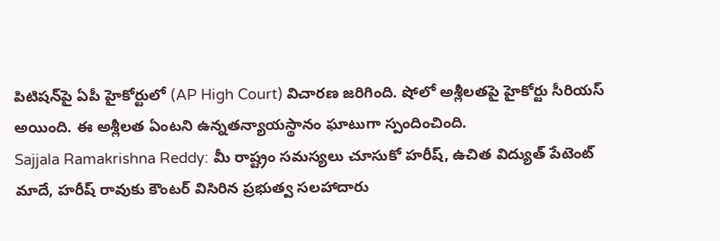పిటిషన్‌పై ఏపీ హైకోర్టులో (AP High Court) విచారణ జరిగింది. షోలో అశ్లీలతపై హైకోర్టు సీరియస్ అయింది. ఈ అశ్లీలత ఏంటని ఉన్నతన్యాయస్థానం ఘాటుగా స్పందించింది.
Sajjala Ramakrishna Reddy: మీ రాష్ట్రం సమస్యలు చూసుకో హరీష్, ఉచిత విద్యుత్ పేటెంట్ మాదే, హరీష్ రావుకు కౌంటర్ విసిరిన ప్రభుత్వ సలహాదారు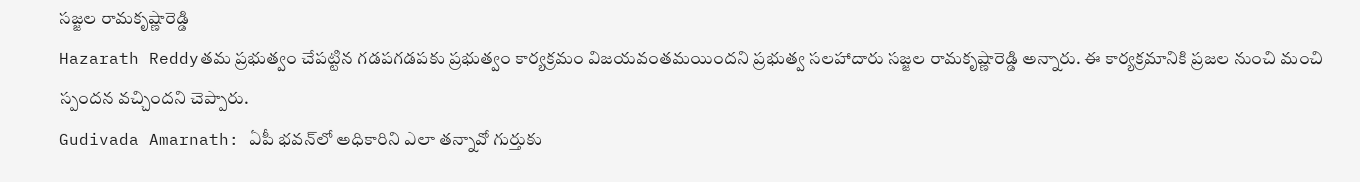సజ్జల రామకృష్ణారెడ్డి
Hazarath Reddyతమ ప్రభుత్వం చేపట్టిన గడపగడపకు ప్రభుత్వం కార్యక్రమం విజయవంతమయిందని ప్రభుత్వ సలహాదారు సజ్జల రామకృష్ణారెడ్డి అన్నారు. ఈ కార్యక్రమానికి ప్రజల నుంచి మంచి స్పందన వచ్చిందని చెప్పారు.
Gudivada Amarnath: ఏపీ భ‌వ‌న్‌లో అధికారిని ఎలా తన్నావో గుర్తుకు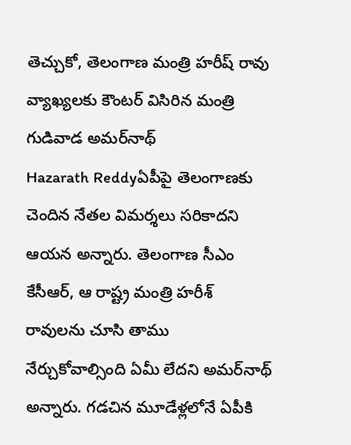తెచ్చుకో, తెలంగాణ మంత్రి హరీష్ రావు వ్యాఖ్యలకు కౌంటర్ విసిరిన మంత్రి గుడివాడ అమ‌ర్‌నాథ్
Hazarath Reddyఏపీపై తెలంగాణకు చెందిన నేత‌ల విమ‌ర్శ‌లు స‌రికాద‌ని ఆయ‌న అన్నారు. తెలంగాణ సీఎం కేసీఆర్‌, ఆ రాష్ట్ర మంత్రి హ‌రీశ్ రావు‌ల‌ను చూసి తాము నేర్చుకోవాల్సింది ఏమీ లేద‌ని అమ‌ర్‌నాథ్ అన్నారు. గ‌డ‌చిన మూడేళ్ల‌లోనే ఏపీకి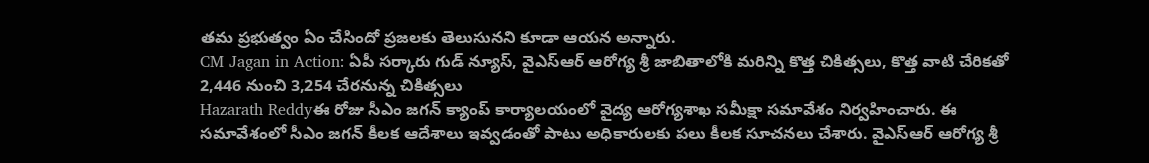త‌మ ప్ర‌భుత్వం ఏం చేసిందో ప్ర‌జ‌ల‌కు తెలుసున‌ని కూడా ఆయ‌న అన్నారు.
CM Jagan in Action: ఏపీ సర్కారు గుడ్ న్యూస్, వైఎస్‌ఆర్‌ ఆరోగ్య శ్రీ జాబితాలోకి మరిన్ని కొత్త చికిత్సలు, కొత్త వాటి చేరికతో 2,446 నుంచి 3,254 చేరనున్న చికిత్సలు
Hazarath Reddyఈ రోజు సీఎం జగన్ క్యాంప్‌ కార్యాలయంలో వైద్య ఆరోగ్యశాఖ సమీక్షా సమావేశం నిర్వహించారు. ఈ సమావేశంలో సీఎం జగన్ కీలక ఆదేశాలు ఇవ్వడంతో పాటు అధికారులకు పలు కీలక సూచనలు చేశారు. వైఎస్‌ఆర్‌ ఆరోగ్య శ్రీ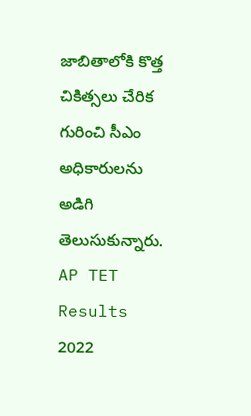జాబితాలోకి కొత్త చికిత్సలు చేరిక గురించి సీఎం అధికారులను అడిగి తెలుసుకున్నారు.
AP TET Results 2022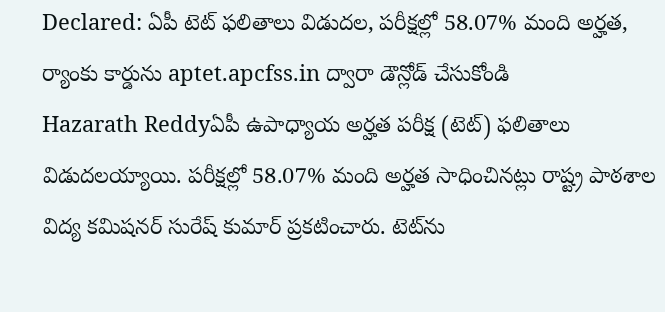Declared: ఏపీ టెట్‌ ఫలితాలు విడుదల, పరీక్షల్లో 58.07% మంది అర్హత, ర్యాంకు కార్డును aptet.apcfss.in ద్వారా డౌన్లోడ్ చేసుకోండి
Hazarath Reddyఏపీ ఉపాధ్యాయ అర్హత పరీక్ష (టెట్‌) ఫలితాలు విడుదలయ్యాయి. పరీక్షల్లో 58.07% మంది అర్హత సాధించినట్లు రాష్ట్ర పాఠశాల విద్య కమిషనర్‌ సురేష్‌ కుమార్‌ ప్రకటించారు. టెట్‌ను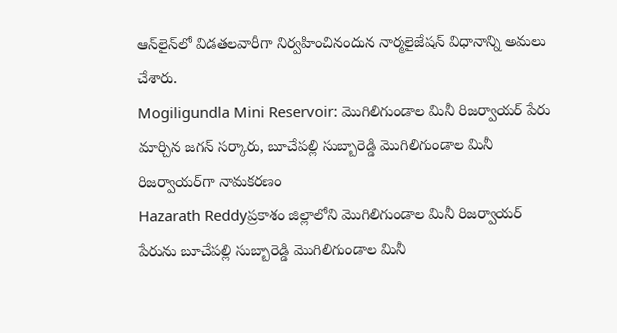ఆన్‌లైన్‌లో విడతలవారీగా నిర్వహించినందున నార్మలైజేషన్‌ విధానాన్ని అమలు చేశారు.
Mogiligundla Mini Reservoir: మొగిలిగుండాల మినీ రిజర్వాయర్‌ పేరు మార్చిన జగన్ సర్కారు, బూచేపల్లి సుబ్బారెడ్డి మొగిలిగుండాల మినీ రిజర్వాయర్‌గా నామకరణం
Hazarath Reddyప్రకాశం జిల్లాలోని మొగిలిగుండాల మినీ రిజర్వాయర్‌ పేరును బూచేపల్లి సుబ్బారెడ్డి మొగిలిగుండాల మినీ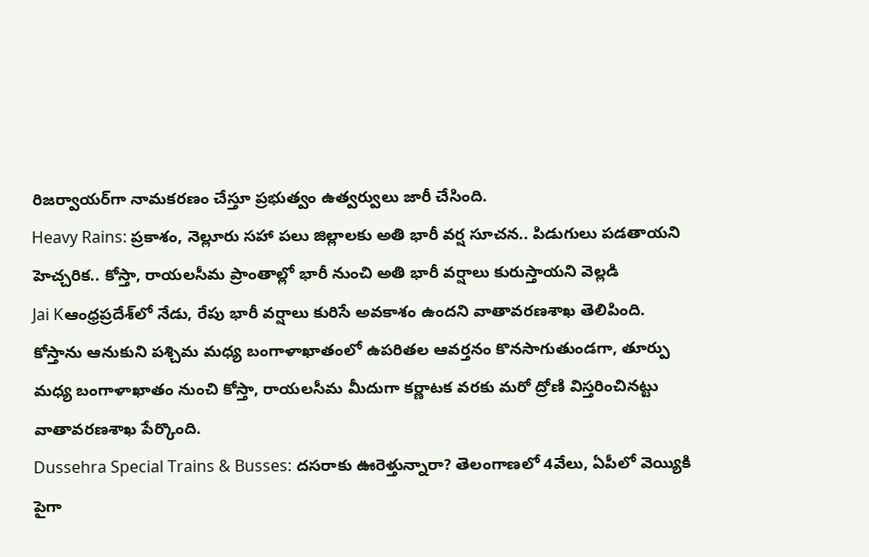రిజర్వాయర్‌గా నామకరణం చేస్తూ ప్రభుత్వం ఉత్వర్వులు జారీ చేసింది.
Heavy Rains: ప్రకాశం, నెల్లూరు సహా పలు జిల్లాలకు అతి భారీ వర్ష సూచన.. పిడుగులు పడతాయని హెచ్చరిక.. కోస్తా, రాయలసీమ ప్రాంతాల్లో భారీ నుంచి అతి భారీ వర్షాలు కురుస్తాయని వెల్లడి
Jai Kఆంధ్రప్రదే‌శ్‌లో నేడు, రేపు భారీ వర్షాలు కురిసే అవకాశం ఉందని వాతావరణశాఖ తెలిపింది. కోస్తాను ఆనుకుని పశ్చిమ మధ్య బంగాళాఖాతంలో ఉపరితల ఆవర్తనం కొనసాగుతుండగా, తూర్పు మధ్య బంగాళాఖాతం నుంచి కోస్తా, రాయలసీమ మీదుగా కర్ణాటక వరకు మరో ద్రోణి విస్తరించినట్టు వాతావరణశాఖ పేర్కొంది.
Dussehra Special Trains & Busses: దసరాకు ఊరెళ్తున్నారా? తెలంగాణలో 4వేలు, ఏపీలో వెయ్యికి పైగా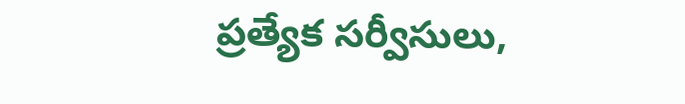ప్రత్యేక సర్వీసులు,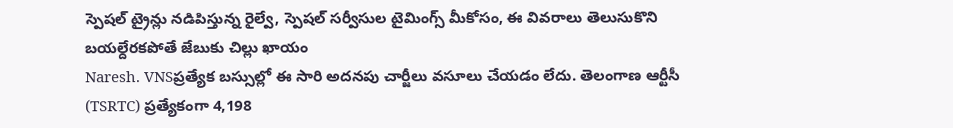స్పెషల్ ట్రైన్లు నడిపిస్తున్న రైల్వే, స్పెషల్ సర్వీసుల టైమింగ్స్ మీకోసం, ఈ వివరాలు తెలుసుకొని బయల్దేరకపోతే జేబుకు చిల్లు ఖాయం
Naresh. VNSప్రత్యేక బస్సుల్లో ఈ సారి అదనపు చార్జీలు వసూలు చేయడం లేదు. తెలంగాణ ఆర్టీసీ (TSRTC) ప్రత్యేకంగా 4,198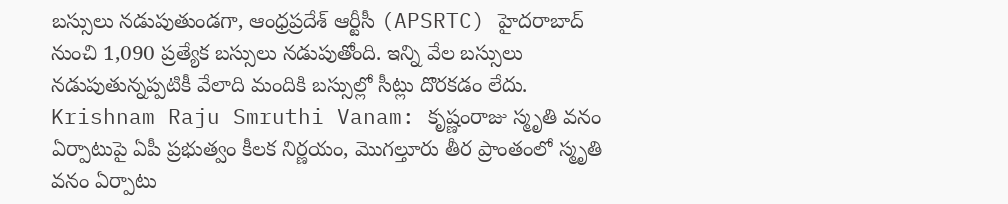బస్సులు నడుపుతుండగా, ఆంధ్రప్రదేశ్ ఆర్టీసీ (APSRTC) హైదరాబాద్‌ నుంచి 1,090 ప్రత్యేక బస్సులు నడుపుతోంది. ఇన్ని వేల బస్సులు నడుపుతున్నప్పటికీ వేలాది మందికి బస్సుల్లో సీట్లు దొరకడం లేదు.
Krishnam Raju Smruthi Vanam: కృష్ణంరాజు స్మృతి వనం ఏర్పాటుపై ఏపీ ప్రభుత్వం కీలక నిర్ణయం, మొగల్తూరు తీర ప్రాంతంలో స్మృతి వనం ఏర్పాటు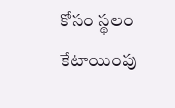కోసం స్థలం కేటాయింపు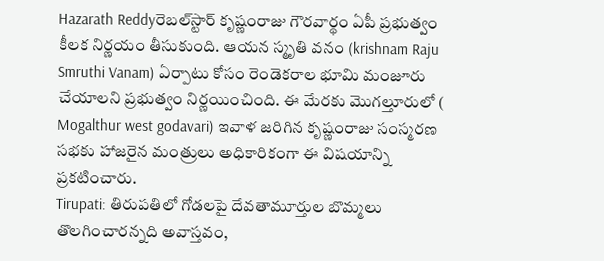Hazarath Reddyరెబల్‌స్టార్‌ కృష్ణంరాజు గౌరవార్థం ఏపీ ప్రభుత్వం కీలక నిర్ణయం తీసుకుంది. ఆయన స్మృతి వనం (krishnam Raju Smruthi Vanam) ఏర్పాటు కోసం రెండెకరాల భూమి మంజూరు చేయాలని ప్రభుత్వం నిర్ణయించింది. ఈ మేరకు మొగల్తూరులో ( Mogalthur west godavari) ఇవాళ జరిగిన కృష్ణంరాజు సంస్మరణ సభకు హాజరైన మంత్రులు అధికారికంగా ఈ విషయాన్ని ప్రకటించారు.
Tirupati: తిరుపతిలో గోడలపై దేవతామూర్తుల బొమ్మలు తొలగించారన్నది అవాస్తవం,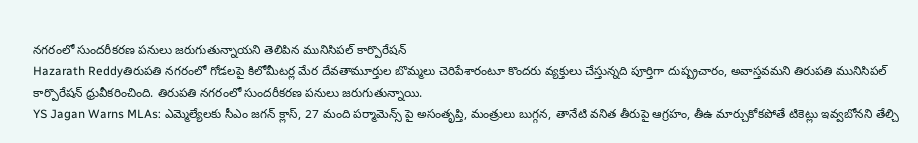నగరంలో సుందరీకరణ పనులు జరుగుతున్నాయని తెలిపిన మునిసిప‌ల్ కార్పొరేష‌న్
Hazarath Reddyతిరుపతి నగరంలో గోడలపై కిలోమీట‌ర్ల మేర దేవ‌తామూర్తుల బొమ్మ‌లు చెరిపేశారంటూ కొంద‌రు వ్య‌క్తులు చేస్తున్న‌ది పూర్తిగా దుష్ప్రచారం, అవాస్త‌వమని తిరుప‌తి మునిసిప‌ల్ కార్పొరేష‌న్ ధ్రువీక‌రించింది. తిరుప‌తి నగరంలో సుందరీకరణ పనులు జరుగుతున్నాయి.
YS Jagan Warns MLAs: ఎమ్మెల్యేలకు సీఎం జగన్ క్లాస్, 27 మంది పర్మామెన్స్ పై అసంతృప్తి, మంత్రులు బుగ్గన, తానేటి వనిత తీరుపై ఆగ్రహం, తీఉ మార్చుకోకపోతే టికెట్లు ఇవ్వబోనని తేల్చి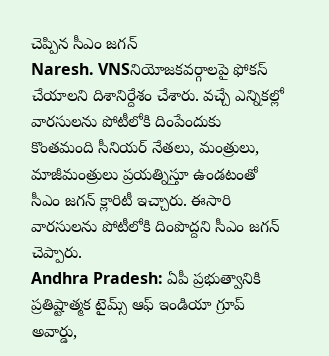చెప్పిన సీఎం జగన్
Naresh. VNSనియోజకవర్గాలపై ఫోకస్ చేయాలని దిశానిర్దేశం చేశారు. వచ్చే ఎన్నికల్లో వారసులను పోటీలోకి దింపేందుకు కొంతమంది సీనియర్ నేతలు, మంత్రులు, మాజీమంత్రులు ప్రయత్నిస్తూ ఉండటంతో సీఎం జగన్ క్లారిటీ ఇచ్చారు. ఈసారి వారసులను పోటీలోకి దింపొద్దని సీఎం జగన్ చెప్పారు.
Andhra Pradesh: ఏపీ ప్రభుత్వానికి ప్రతిష్టాత్మక టైమ్స్‌ ఆఫ్‌ ఇండియా గ్రూప్‌ అవార్డు,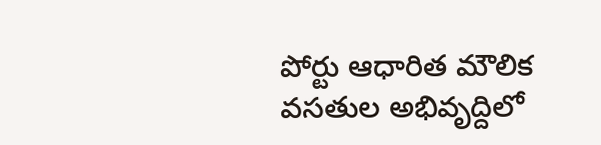పోర్టు ఆధారిత మౌలిక వసతుల అభివృద్దిలో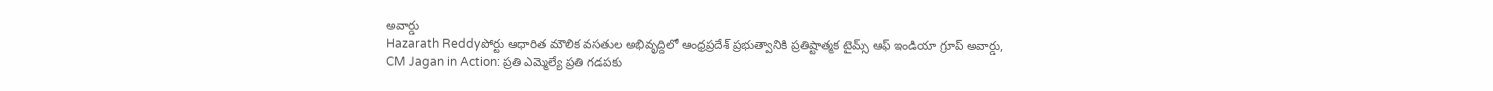అవార్డు
Hazarath Reddyపోర్టు ఆధారిత మౌలిక వసతుల అభివృద్దిలో ఆంధ్రప్రదేశ్‌ ప్రభుత్వానికి ప్రతిష్టాత్మక టైమ్స్‌ ఆఫ్‌ ఇండియా గ్రూప్‌ అవార్డు,
CM Jagan in Action: ప్రతి ఎమ్మెల్యే ప్రతి గడపకు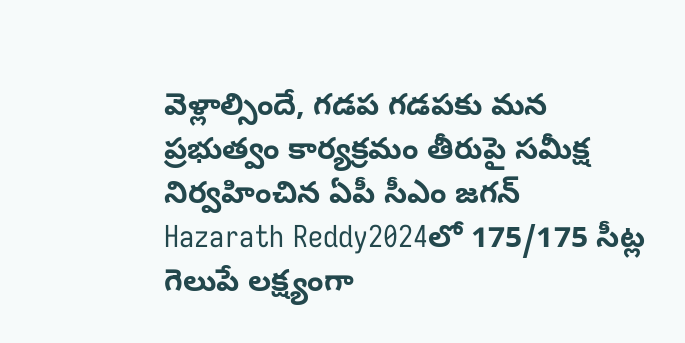వెళ్లాల్సిందే, గడప గడపకు మన ప్రభుత్వం కార్యక్రమం తీరుపై సమీక్ష నిర్వహించిన ఏపీ సీఎం జగన్
Hazarath Reddy2024లో 175/175 సీట్ల గెలుపే లక్ష్యంగా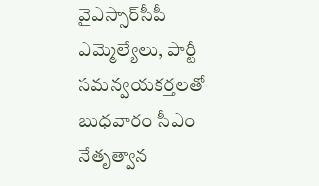వైఎస్సార్‌సీపీ ఎమ్మెల్యేలు, పార్టీ సమన్వయకర్తలతో బుధవారం సీఎం నేతృత్వాన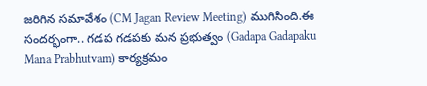జరిగిన సమావేశం (CM Jagan Review Meeting) ముగిసింది.ఈ సందర్భంగా.. గడప గడపకు మన ప్రభుత్వం (Gadapa Gadapaku Mana Prabhutvam) కార్యక్రమం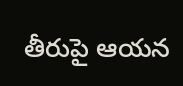తీరుపై ఆయన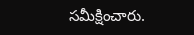సమీక్షించారు.